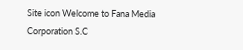Site icon Welcome to Fana Media Corporation S.C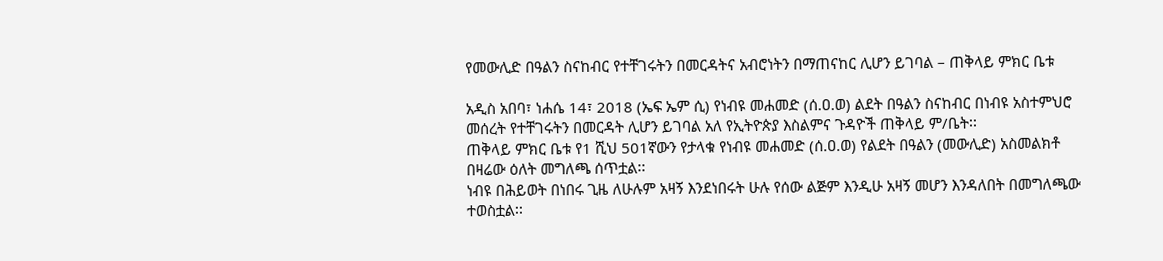የመውሊድ በዓልን ስናከብር የተቸገሩትን በመርዳትና አብሮነትን በማጠናከር ሊሆን ይገባል – ጠቅላይ ምክር ቤቱ

አዲስ አበባ፣ ነሐሴ 14፣ 2018 (ኤፍ ኤም ሲ) የነብዩ መሐመድ (ሰ.ዐ.ወ) ልደት በዓልን ስናከብር በነብዩ አስተምህሮ መሰረት የተቸገሩትን በመርዳት ሊሆን ይገባል አለ የኢትዮጵያ እስልምና ጉዳዮች ጠቅላይ ም/ቤት፡፡
ጠቅላይ ምክር ቤቱ የ1 ሺህ 501ኛውን የታላቁ የነብዩ መሐመድ (ሰ.ዐ.ወ) የልደት በዓልን (መውሊድ) አስመልክቶ በዛሬው ዕለት መግለጫ ሰጥቷል፡፡
ነብዩ በሕይወት በነበሩ ጊዜ ለሁሉም አዛኝ እንደነበሩት ሁሉ የሰው ልጅም እንዲሁ አዛኝ መሆን እንዳለበት በመግለጫው ተወስቷል፡፡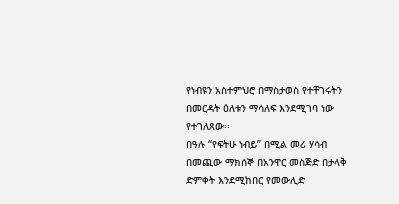የነብዩን አስተምህሮ በማስታወስ የተቸገሩትን በመርዳት ዕለቱን ማሳለፍ እንደሚገባ ነው የተገለጸው፡፡
በዓሉ “የፍትሁ ነብይ” በሚል መሪ ሃሳብ በመጪው ማክሰኞ በአንዋር መስጅድ በታላቅ ድምቀት እንደሚከበር የመውሊድ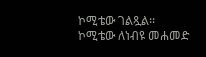ኮሚቴው ገልጿል፡፡
ኮሚቴው ለነብዩ መሐመድ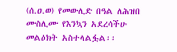(ሰ.ዐ.ወ) የመውሊድ በዓል ለሕዝበ ሙስሊሙ የእንኳን አደረሳችሁ መልዕክት አስተላልፏል፡፡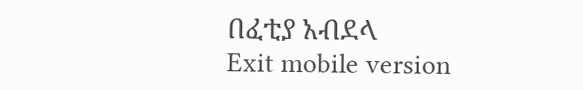በፈቲያ አብደላ
Exit mobile version